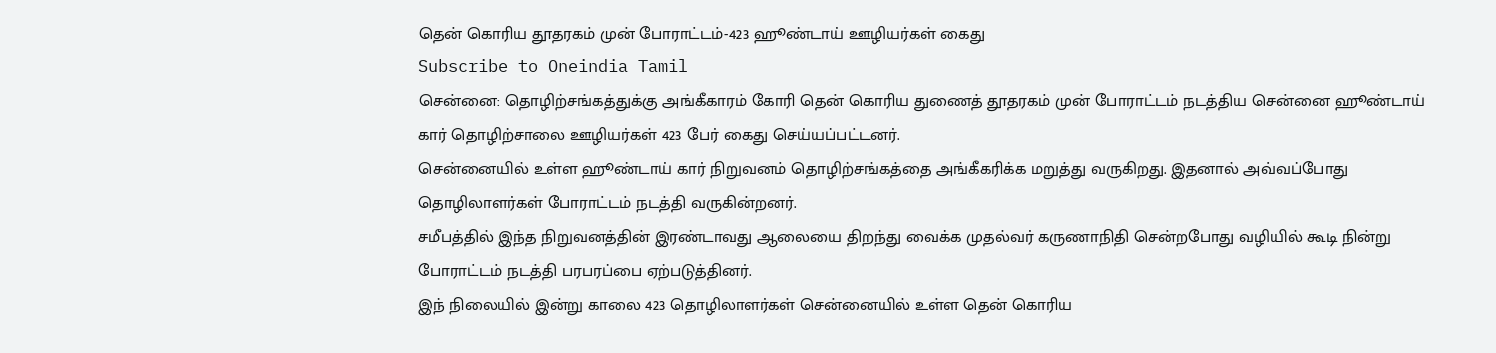தென் கொரிய தூதரகம் முன் போராட்டம்-423 ஹூண்டாய் ஊழியர்கள் கைது
Subscribe to Oneindia Tamil
சென்னை: தொழிற்சங்கத்துக்கு அங்கீகாரம் கோரி தென் கொரிய துணைத் தூதரகம் முன் போராட்டம் நடத்திய சென்னை ஹூண்டாய் கார் தொழிற்சாலை ஊழியர்கள் 423 பேர் கைது செய்யப்பட்டனர்.
சென்னையில் உள்ள ஹூண்டாய் கார் நிறுவனம் தொழிற்சங்கத்தை அங்கீகரிக்க மறுத்து வருகிறது. இதனால் அவ்வப்போது தொழிலாளர்கள் போராட்டம் நடத்தி வருகின்றனர்.
சமீபத்தில் இந்த நிறுவனத்தின் இரண்டாவது ஆலையை திறந்து வைக்க முதல்வர் கருணாநிதி சென்றபோது வழியில் கூடி நின்று போராட்டம் நடத்தி பரபரப்பை ஏற்படுத்தினர்.
இந் நிலையில் இன்று காலை 423 தொழிலாளர்கள் சென்னையில் உள்ள தென் கொரிய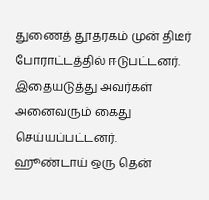துணைத் தூதரகம் முன் திடீர் போராட்டத்தில் ஈடுபட்டனர். இதையடுத்து அவர்கள் அனைவரும் கைது செய்யப்பட்டனர்.
ஹூண்டாய் ஒரு தென்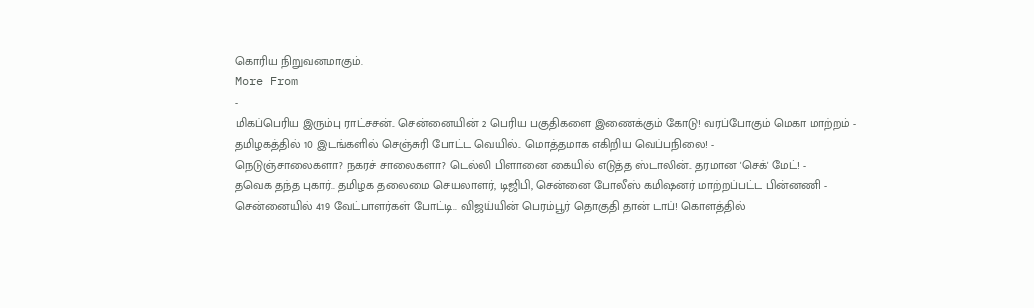கொரிய நிறுவனமாகும்.
More From
-
மிகப்பெரிய இரும்பு ராட்சசன்.. சென்னையின் 2 பெரிய பகுதிகளை இணைக்கும் கோடு! வரப்போகும் மெகா மாற்றம் -
தமிழகத்தில் 10 இடங்களில் செஞ்சுரி போட்ட வெயில்.. மொத்தமாக எகிறிய வெப்பநிலை! -
நெடுஞ்சாலைகளா? நகரச் சாலைகளா? டெல்லி பிளானை கையில் எடுத்த ஸ்டாலின்.. தரமான 'செக்' மேட்! -
தவெக தந்த புகார்.. தமிழக தலைமை செயலாளர், டிஜிபி, சென்னை போலீஸ் கமிஷனர் மாற்றப்பட்ட பின்னணி -
சென்னையில் 419 வேட்பாளர்கள் போட்டி.. விஜய்யின் பெரம்பூர் தொகுதி தான் டாப்! கொளத்தில்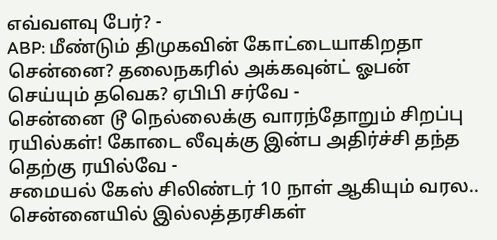எவ்வளவு பேர்? -
ABP: மீண்டும் திமுகவின் கோட்டையாகிறதா சென்னை? தலைநகரில் அக்கவுன்ட் ஓபன் செய்யும் தவெக? ஏபிபி சர்வே -
சென்னை டூ நெல்லைக்கு வாரந்தோறும் சிறப்பு ரயில்கள்! கோடை லீவுக்கு இன்ப அதிர்ச்சி தந்த தெற்கு ரயில்வே -
சமையல் கேஸ் சிலிண்டர் 10 நாள் ஆகியும் வரல.. சென்னையில் இல்லத்தரசிகள்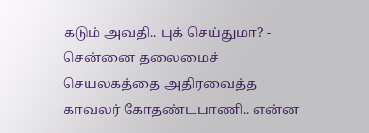கடும் அவதி.. புக் செய்துமா? -
சென்னை தலைமைச் செயலகத்தை அதிரவைத்த காவலர் கோதண்டபாணி.. என்ன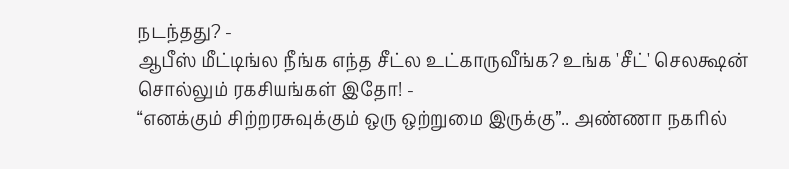நடந்தது? -
ஆபீஸ் மீட்டிங்ல நீங்க எந்த சீட்ல உட்காருவீங்க? உங்க 'சீட்' செலக்ஷன் சொல்லும் ரகசியங்கள் இதோ! -
“எனக்கும் சிற்றரசுவுக்கும் ஒரு ஒற்றுமை இருக்கு”.. அண்ணா நகரில்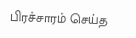பிரச்சாரம் செய்த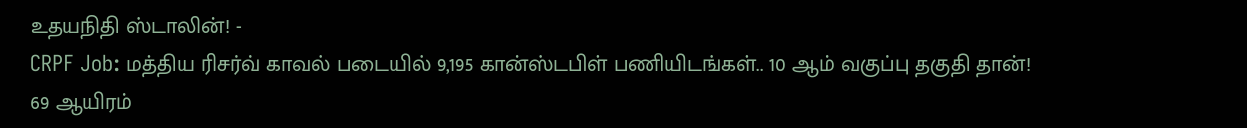உதயநிதி ஸ்டாலின்! -
CRPF Job: மத்திய ரிசர்வ் காவல் படையில் 9,195 கான்ஸ்டபிள் பணியிடங்கள்.. 10 ஆம் வகுப்பு தகுதி தான்! 69 ஆயிரம்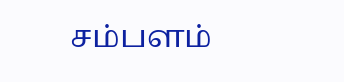சம்பளம்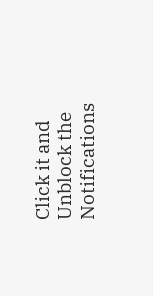Click it and Unblock the Notifications